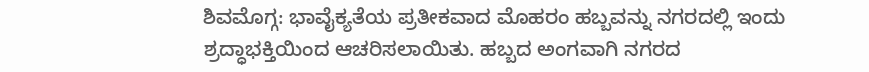ಶಿವಮೊಗ್ಗ: ಭಾವೈಕ್ಯತೆಯ ಪ್ರತೀಕವಾದ ಮೊಹರಂ ಹಬ್ಬವನ್ನು ನಗರದಲ್ಲಿ ಇಂದು ಶ್ರದ್ಧಾಭಕ್ತಿಯಿಂದ ಆಚರಿಸಲಾಯಿತು. ಹಬ್ಬದ ಅಂಗವಾಗಿ ನಗರದ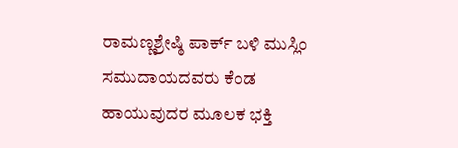ರಾಮಣ್ಣಶ್ರೇಷ್ಠಿ ಪಾರ್ಕ್ ಬಳಿ ಮುಸ್ಲಿಂ ಸಮುದಾಯದವರು ಕೆಂಡ ಹಾಯುವುದರ ಮೂಲಕ ಭಕ್ತಿ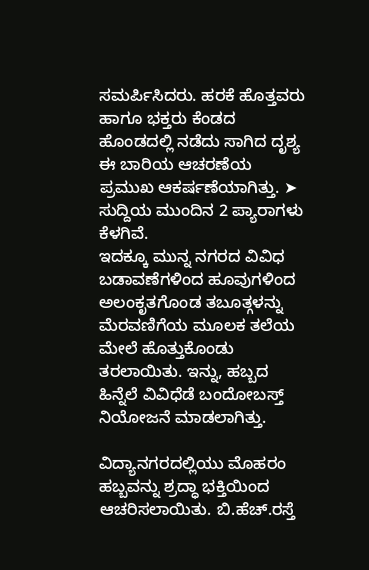ಸಮರ್ಪಿಸಿದರು. ಹರಕೆ ಹೊತ್ತವರು ಹಾಗೂ ಭಕ್ತರು ಕೆಂಡದ ಹೊಂಡದಲ್ಲಿ ನಡೆದು ಸಾಗಿದ ದೃಶ್ಯ ಈ ಬಾರಿಯ ಆಚರಣೆಯ ಪ್ರಮುಖ ಆಕರ್ಷಣೆಯಾಗಿತ್ತು. ➤ ಸುದ್ದಿಯ ಮುಂದಿನ 2 ಪ್ಯಾರಾಗಳು ಕೆಳಗಿವೆ.
ಇದಕ್ಕೂ ಮುನ್ನ ನಗರದ ವಿವಿಧ ಬಡಾವಣೆಗಳಿಂದ ಹೂವುಗಳಿಂದ ಅಲಂಕೃತಗೊಂಡ ತಬೂತ್ಗಳನ್ನು ಮೆರವಣಿಗೆಯ ಮೂಲಕ ತಲೆಯ ಮೇಲೆ ಹೊತ್ತುಕೊಂಡು ತರಲಾಯಿತು. ಇನ್ನು, ಹಬ್ಬದ ಹಿನ್ನೆಲೆ ವಿವಿಧೆಡೆ ಬಂದೋಬಸ್ತ್ ನಿಯೋಜನೆ ಮಾಡಲಾಗಿತ್ತು.

ವಿದ್ಯಾನಗರದಲ್ಲಿಯು ಮೊಹರಂ ಹಬ್ಬವನ್ನು ಶ್ರದ್ಧಾ ಭಕ್ತಿಯಿಂದ ಆಚರಿಸಲಾಯಿತು. ಬಿ.ಹೆಚ್.ರಸ್ತೆ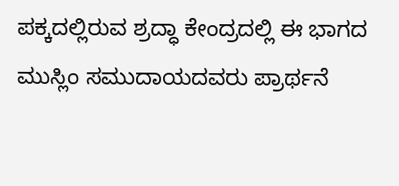ಪಕ್ಕದಲ್ಲಿರುವ ಶ್ರದ್ಧಾ ಕೇಂದ್ರದಲ್ಲಿ ಈ ಭಾಗದ ಮುಸ್ಲಿಂ ಸಮುದಾಯದವರು ಪ್ರಾರ್ಥನೆ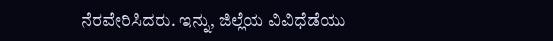ನೆರವೇರಿಸಿದರು. ಇನ್ನು, ಜಿಲ್ಲೆಯ ವಿವಿಧೆಡೆಯು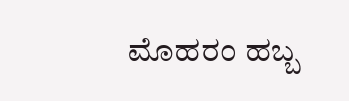ಮೊಹರಂ ಹಬ್ಬ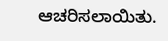ಆಚರಿಸಲಾಯಿತು.